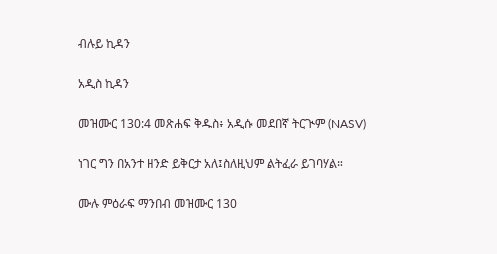ብሉይ ኪዳን

አዲስ ኪዳን

መዝሙር 130:4 መጽሐፍ ቅዱስ፥ አዲሱ መደበኛ ትርጒም (NASV)

ነገር ግን በአንተ ዘንድ ይቅርታ አለ፤ስለዚህም ልትፈራ ይገባሃል።

ሙሉ ምዕራፍ ማንበብ መዝሙር 130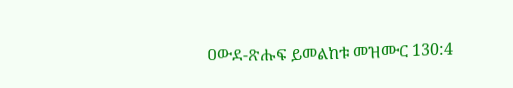ዐውደ-ጽሑፍ ይመልከቱ መዝሙር 130:4